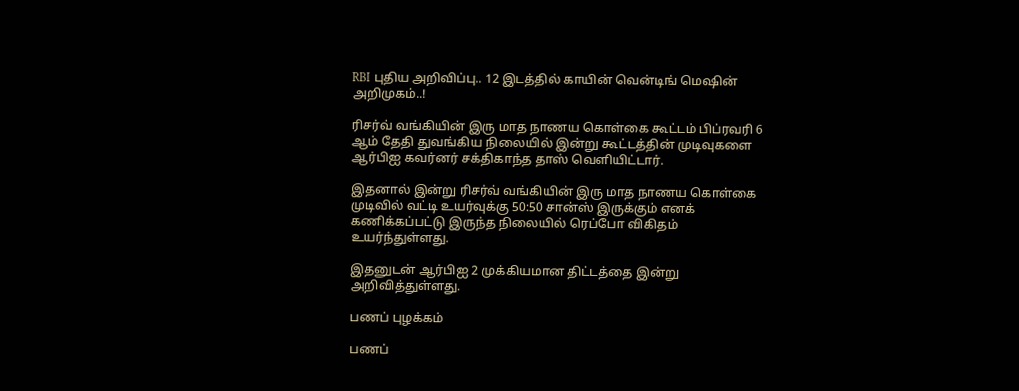RBI புதிய அறிவிப்பு.. 12 இடத்தில் காயின் வென்டிங் மெஷின் அறிமுகம்..!

ரிசர்வ் வங்கியின் இரு மாத நாணய கொள்கை கூட்டம் பிப்ரவரி 6 ஆம் தேதி துவங்கிய நிலையில் இன்று கூட்டத்தின் முடிவுகளை ஆர்பிஐ கவர்னர் சக்திகாந்த தாஸ் வெளியிட்டார்.

இதனால் இன்று ரிசர்வ் வங்கியின் இரு மாத நாணய கொள்கை முடிவில் வட்டி உயர்வுக்கு 50:50 சான்ஸ் இருக்கும் எனக் கணிக்கப்பட்டு இருந்த நிலையில் ரெப்போ விகிதம் உயர்ந்துள்ளது.

இதனுடன் ஆர்பிஐ 2 முக்கியமான திட்டத்தை இன்று அறிவித்துள்ளது.

பணப் புழக்கம்

பணப்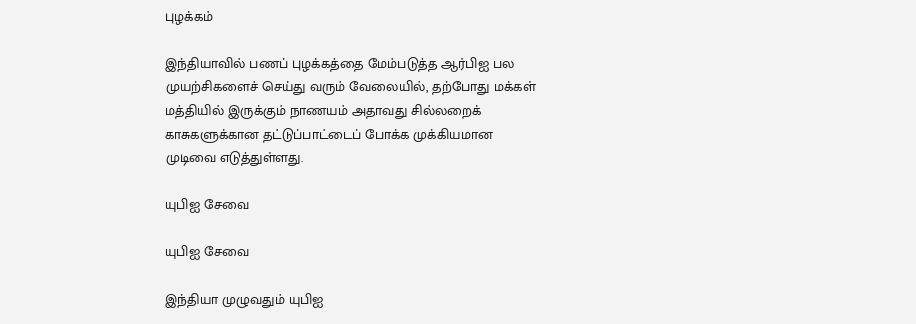புழக்கம்

இந்தியாவில் பணப் புழக்கத்தை மேம்படுத்த ஆர்பிஐ பல முயற்சிகளைச் செய்து வரும் வேலையில், தற்போது மக்கள் மத்தியில் இருக்கும் நாணயம் அதாவது சில்லறைக் காசுகளுக்கான தட்டுப்பாட்டைப் போக்க முக்கியமான முடிவை எடுத்துள்ளது.

யுபிஐ சேவை

யுபிஐ சேவை

இந்தியா முழுவதும் யுபிஐ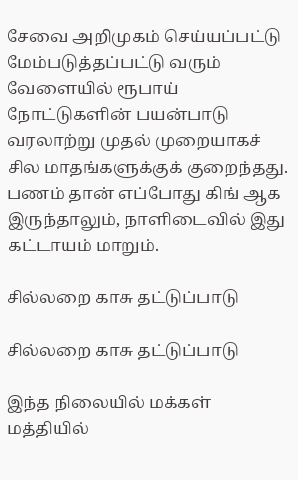சேவை அறிமுகம் செய்யப்பட்டு மேம்படுத்தப்பட்டு வரும் வேளையில் ரூபாய் நோட்டுகளின் பயன்பாடு வரலாற்று முதல் முறையாகச் சில மாதங்களுக்குக் குறைந்தது. பணம் தான் எப்போது கிங் ஆக இருந்தாலும், நாளிடைவில் இது கட்டாயம் மாறும்.

சில்லறை காசு தட்டுப்பாடு

சில்லறை காசு தட்டுப்பாடு

இந்த நிலையில் மக்கள் மத்தியில்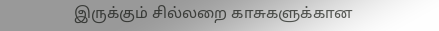இருக்கும் சில்லறை காசுகளுக்கான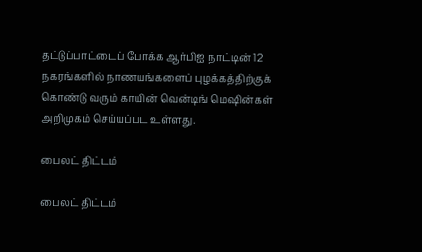தட்டுப்பாட்டைப் போக்க ஆர்பிஐ நாட்டின் 12 நகரங்களில் நாணயங்களைப் புழக்கத்திற்குக் கொண்டு வரும் காயின் வென்டிங் மெஷின்கள் அறிமுகம் செய்யப்பட உள்ளது.

பைலட் திட்டம்

பைலட் திட்டம்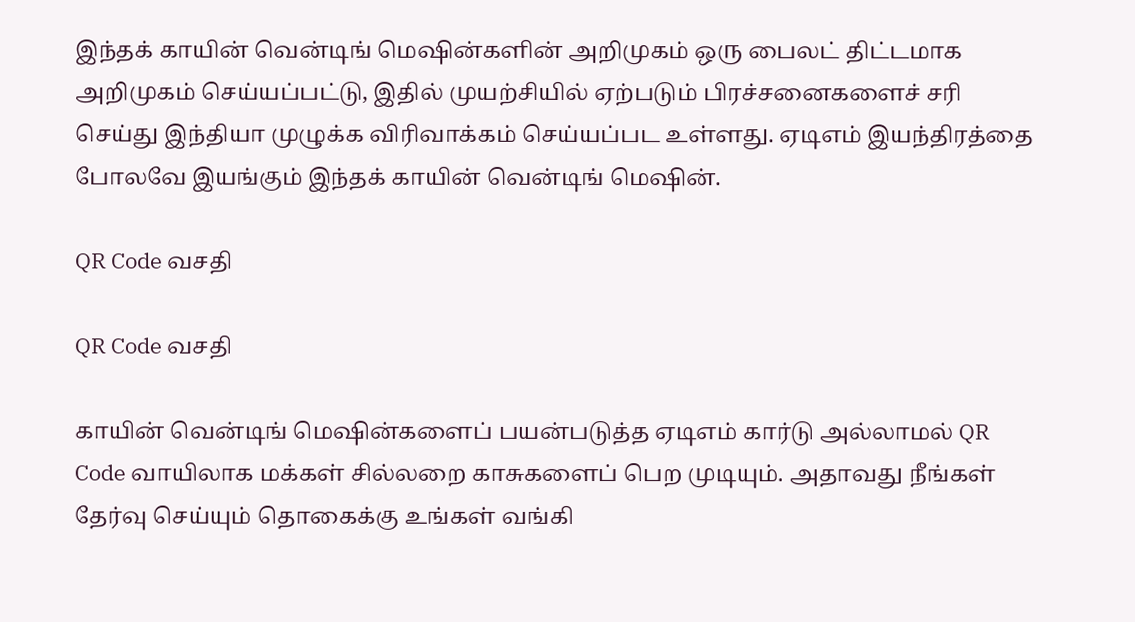இந்தக் காயின் வென்டிங் மெஷின்களின் அறிமுகம் ஒரு பைலட் திட்டமாக அறிமுகம் செய்யப்பட்டு, இதில் முயற்சியில் ஏற்படும் பிரச்சனைகளைச் சரி செய்து இந்தியா முழுக்க விரிவாக்கம் செய்யப்பட உள்ளது. ஏடிஎம் இயந்திரத்தை போலவே இயங்கும் இந்தக் காயின் வென்டிங் மெஷின்.

QR Code வசதி

QR Code வசதி

காயின் வென்டிங் மெஷின்களைப் பயன்படுத்த ஏடிஎம் கார்டு அல்லாமல் QR Code வாயிலாக மக்கள் சில்லறை காசுகளைப் பெற முடியும். அதாவது நீங்கள் தேர்வு செய்யும் தொகைக்கு உங்கள் வங்கி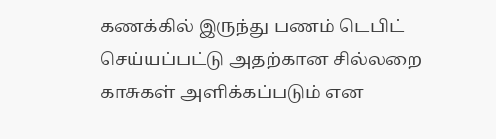கணக்கில் இருந்து பணம் டெபிட் செய்யப்பட்டு அதற்கான சில்லறை காசுகள் அளிக்கப்படும் என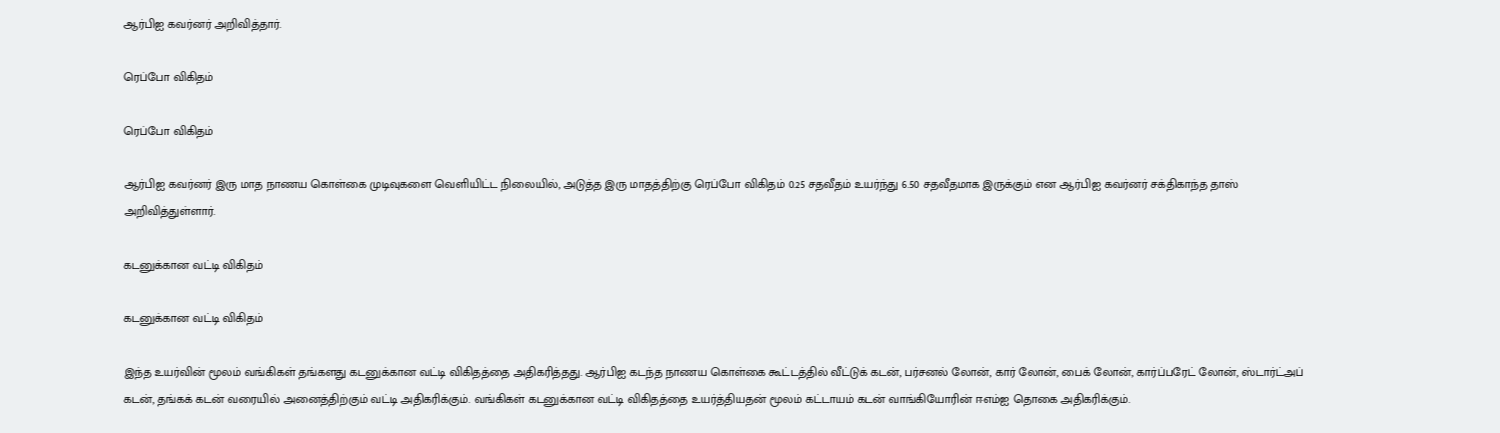ஆர்பிஐ கவர்னர் அறிவித்தார்.

ரெப்போ விகிதம்

ரெப்போ விகிதம்

ஆர்பிஐ கவர்னர் இரு மாத நாணய கொள்கை முடிவுகளை வெளியிட்ட நிலையில், அடுத்த இரு மாதத்திற்கு ரெப்போ விகிதம் 0.25 சதவீதம் உயர்ந்து 6.50 சதவீதமாக இருக்கும் என ஆர்பிஐ கவர்னர் சக்திகாந்த தாஸ் அறிவித்துள்ளார்.

கடனுக்கான வட்டி விகிதம்

கடனுக்கான வட்டி விகிதம்

இந்த உயர்வின் மூலம் வங்கிகள் தங்களது கடனுக்கான வட்டி விகிதத்தை அதிகரித்தது. ஆர்பிஐ கடந்த நாணய கொள்கை கூட்டத்தில் வீட்டுக் கடன், பர்சனல் லோன், கார் லோன், பைக் லோன், கார்ப்பரேட் லோன், ஸ்டார்ட்அப் கடன், தங்கக் கடன் வரையில் அனைத்திற்கும் வட்டி அதிகரிக்கும். வங்கிகள் கடனுக்கான வட்டி விகிதத்தை உயர்த்தியதன் மூலம் கட்டாயம் கடன் வாங்கியோரின் ஈஎம்ஐ தொகை அதிகரிக்கும்.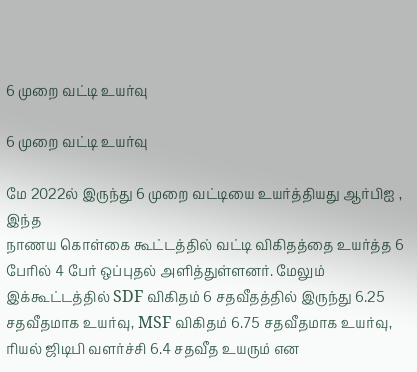6 முறை வட்டி உயர்வு

6 முறை வட்டி உயர்வு

மே 2022ல் இருந்து 6 முறை வட்டியை உயர்த்தியது ஆர்பிஐ , இந்த
நாணய கொள்கை கூட்டத்தில் வட்டி விகிதத்தை உயர்த்த 6 பேரில் 4 பேர் ஒப்புதல் அளித்துள்ளனர். மேலும் இக்கூட்டத்தில் SDF விகிதம் 6 சதவீதத்தில் இருந்து 6.25 சதவீதமாக உயர்வு, MSF விகிதம் 6.75 சதவீதமாக உயர்வு, ரியல் ஜிடிபி வளர்ச்சி 6.4 சதவீத உயரும் என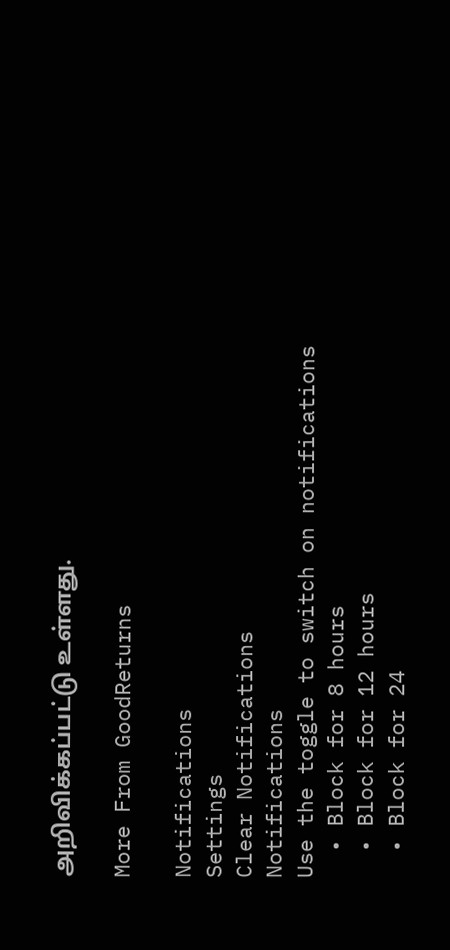அறிவிக்கப்பட்டு உள்ளது.

More From GoodReturns

Notifications
Settings
Clear Notifications
Notifications
Use the toggle to switch on notifications
  • Block for 8 hours
  • Block for 12 hours
  • Block for 24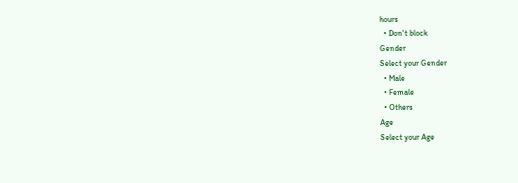hours
  • Don't block
Gender
Select your Gender
  • Male
  • Female
  • Others
Age
Select your Age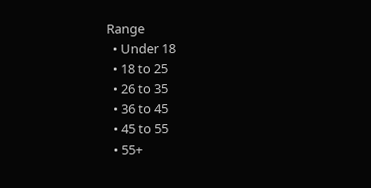Range
  • Under 18
  • 18 to 25
  • 26 to 35
  • 36 to 45
  • 45 to 55
  • 55+